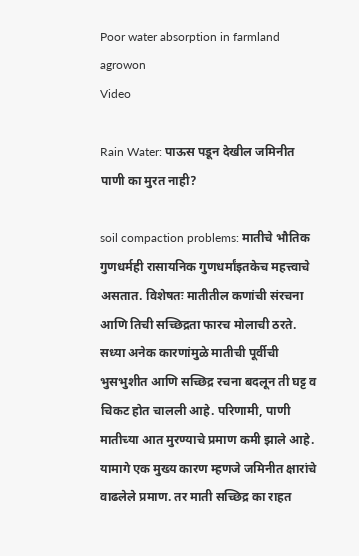Poor water absorption in farmland agrowon
Video

Rain Water: पाऊस पडून देखील जमिनीत पाणी का मुरत नाही?

soil compaction problems: मातीचे भौतिक गुणधर्मही रासायनिक गुणधर्मांइतकेच महत्त्वाचे असतात. विशेषतः मातीतील कणांची संरचना आणि तिची सच्छिद्रता फारच मोलाची ठरते. सध्या अनेक कारणांमुळे मातीची पूर्वीची भुसभुशीत आणि सच्छिद्र रचना बदलून ती घट्ट व चिकट होत चालली आहे. परिणामी, पाणी मातीच्या आत मुरण्याचे प्रमाण कमी झाले आहे. यामागे एक मुख्य कारण म्हणजे जमिनीत क्षारांचे वाढलेले प्रमाण. तर माती सच्छिद्र का राहत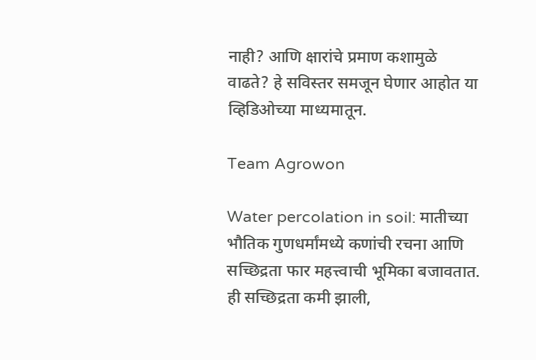नाही? आणि क्षारांचे प्रमाण कशामुळे वाढते? हे सविस्तर समजून घेणार आहोत या व्हिडिओच्या माध्यमातून.

Team Agrowon

Water percolation in soil: मातीच्या भौतिक गुणधर्मांमध्ये कणांची रचना आणि सच्छिद्रता फार महत्त्वाची भूमिका बजावतात. ही सच्छिद्रता कमी झाली,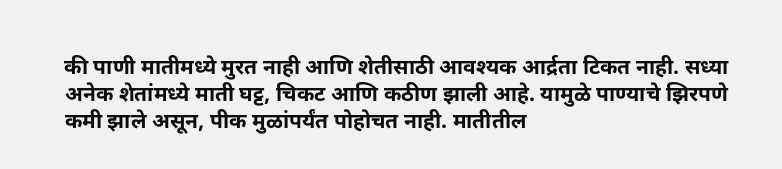की पाणी मातीमध्ये मुरत नाही आणि शेतीसाठी आवश्यक आर्द्रता टिकत नाही. सध्या अनेक शेतांमध्ये माती घट्ट, चिकट आणि कठीण झाली आहे. यामुळे पाण्याचे झिरपणे कमी झाले असून, पीक मुळांपर्यंत पोहोचत नाही. मातीतील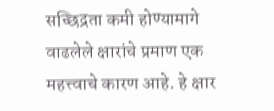सच्छिद्रता कमी होण्यामागे वाढलेले क्षारांचे प्रमाण एक महत्त्वाचे कारण आहे. हे क्षार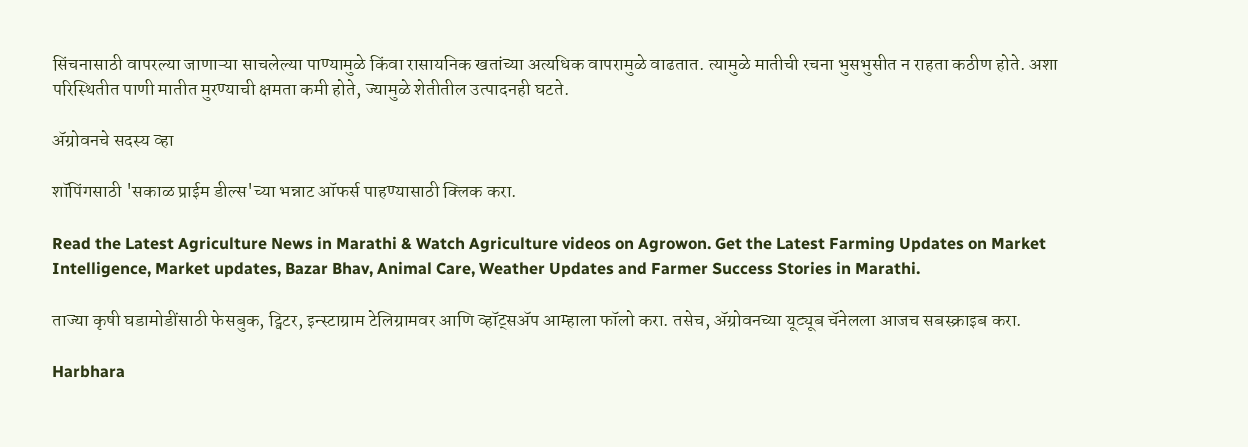सिंचनासाठी वापरल्या जाणाऱ्या साचलेल्या पाण्यामुळे किंवा रासायनिक खतांच्या अत्यधिक वापरामुळे वाढतात. त्यामुळे मातीची रचना भुसभुसीत न राहता कठीण होते. अशा परिस्थितीत पाणी मातीत मुरण्याची क्षमता कमी होते, ज्यामुळे शेतीतील उत्पादनही घटते.

ॲग्रोवनचे सदस्य व्हा

शॉपिंगसाठी 'सकाळ प्राईम डील्स'च्या भन्नाट ऑफर्स पाहण्यासाठी क्लिक करा.

Read the Latest Agriculture News in Marathi & Watch Agriculture videos on Agrowon. Get the Latest Farming Updates on Market Intelligence, Market updates, Bazar Bhav, Animal Care, Weather Updates and Farmer Success Stories in Marathi.

ताज्या कृषी घडामोडींसाठी फेसबुक, ट्विटर, इन्स्टाग्राम टेलिग्रामवर आणि व्हॉट्सॲप आम्हाला फॉलो करा. तसेच, ॲग्रोवनच्या यूट्यूब चॅनेलला आजच सबस्क्राइब करा.

Harbhara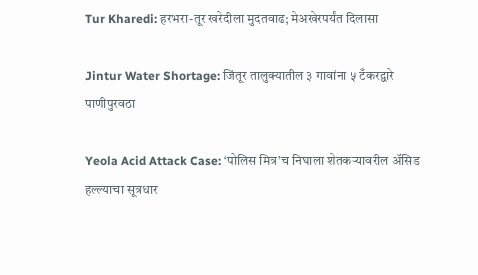Tur Kharedi: हरभरा-तूर खरेदीला मुदतवाढ; मेअखेरपर्यंत दिलासा

Jintur Water Shortage: जिंतूर तालुक्यातील ३ गावांना ५ टँकरद्वारे पाणीपुरवठा

Yeola Acid Attack Case: ‘पोलिस मित्र’च निघाला शेतकऱ्यावरील अ‍ॅसिड हल्ल्याचा सूत्रधार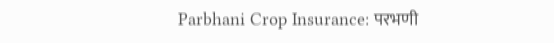Parbhani Crop Insurance: परभणी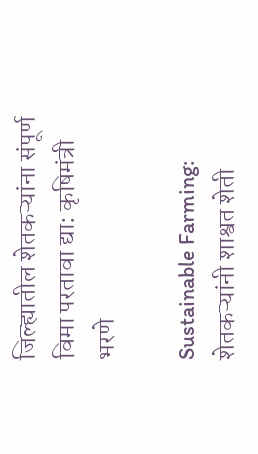जिल्ह्यातील शेतकऱ्यांना संपूर्ण विमा परतावा द्या: कृषिमंत्री भरणे

Sustainable Farming: शेतकऱ्यांनी शाश्वत शेती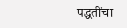पद्धतींचा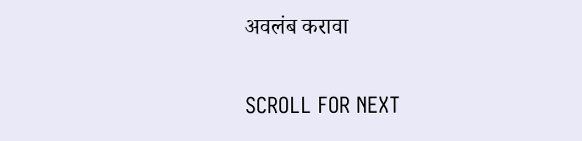अवलंब करावा

SCROLL FOR NEXT